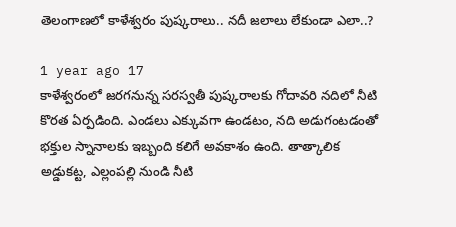తెలంగాణలో కాళేశ్వరం పుష్కరాలు.. నదీ జలాలు లేకుండా ఎలా..?

1 year ago 17
కాళేశ్వరంలో జరగనున్న సరస్వతీ పుష్కరాలకు గోదావరి నదిలో నీటి కొరత ఏర్పడింది. ఎండలు ఎక్కువగా ఉండటం, నది అడుగంటడంతో భక్తుల స్నానాలకు ఇబ్బంది కలిగే అవకాశం ఉంది. తాత్కాలిక అడ్డుకట్ట, ఎల్లంపల్లి నుండి నీటి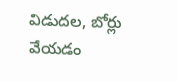విడుదల, బోర్లు వేయడం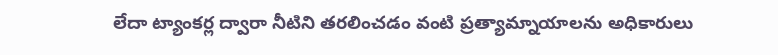లేదా ట్యాంకర్ల ద్వారా నీటిని తరలించడం వంటి ప్రత్యామ్నాయాలను అధికారులు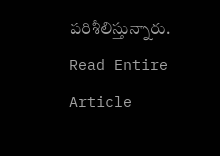పరిశీలిస్తున్నారు.
Read Entire Article